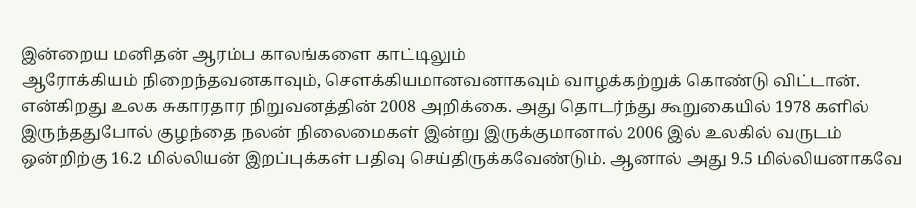இன்றைய மனிதன் ஆரம்ப காலங்களை காட்டிலும்
ஆரோக்கியம் நிறைந்தவனகாவும், சௌக்கியமானவனாகவும் வாழக்கற்றுக் கொண்டு விட்டான். என்கிறது உலக சுகாரதார நிறுவனத்தின் 2008 அறிக்கை. அது தொடர்ந்து கூறுகையில் 1978 களில் இருந்ததுபோல் குழந்தை நலன் நிலைமைகள் இன்று இருக்குமானால் 2006 இல் உலகில் வருடம் ஒன்றிற்கு 16.2 மில்லியன் இறப்புக்கள் பதிவு செய்திருக்கவேண்டும். ஆனால் அது 9.5 மில்லியனாகவே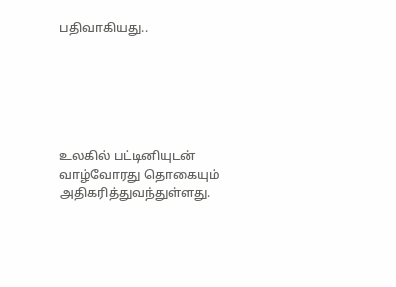பதிவாகியது..






உலகில் பட்டினியுடன் வாழ்வோரது தொகையும் அதிகரித்துவந்துள்ளது.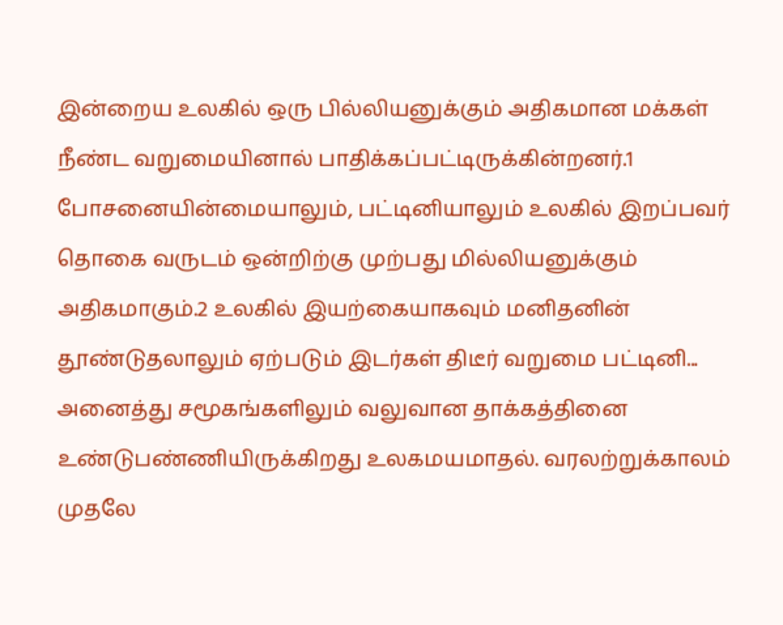இன்றைய உலகில் ஒரு பில்லியனுக்கும் அதிகமான மக்கள் நீண்ட வறுமையினால் பாதிக்கப்பட்டிருக்கின்றனர்.1 போசனையின்மையாலும், பட்டினியாலும் உலகில் இறப்பவர் தொகை வருடம் ஒன்றிற்கு முற்பது மில்லியனுக்கும் அதிகமாகும்.2 உலகில் இயற்கையாகவும் மனிதனின் தூண்டுதலாலும் ஏற்படும் இடர்கள் திடீர் வறுமை பட்டினி...
அனைத்து சமூகங்களிலும் வலுவான தாக்கத்தினை உண்டுபண்ணியிருக்கிறது உலகமயமாதல். வரலற்றுக்காலம் முதலே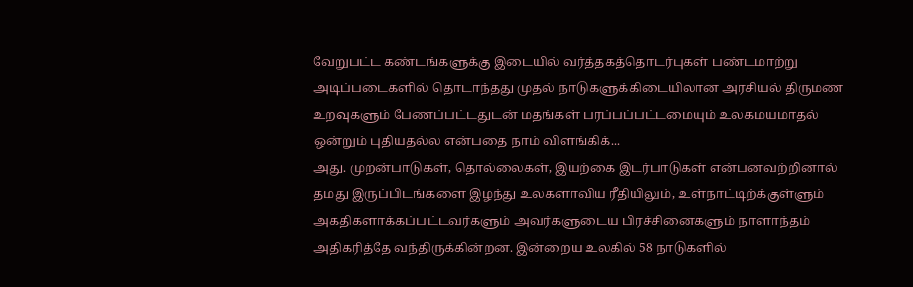வேறுபட்ட கண்டங்களுக்கு இடையில் வர்த்தகத்தொடர்புகள் பண்டமாற்று அடிப்படைகளில் தொடாந்தது முதல் நாடுகளுக்கிடையிலான அரசியல் திருமண உறவுகளும் பேணப்பட்டதுடன் மதங்கள் பரப்பப்பட்டமையும் உலகமயமாதல் ஒன்றும் புதியதல்ல என்பதை நாம் விளங்கிக்...
அது. முறன்பாடுகள், தொல்லைகள், இயற்கை இடர்பாடுகள் என்பனவற்றினால் தமது இருப்பிடங்களை இழந்து உலகளாவிய ரீதியிலும், உள்நாட்டிற்க்குள்ளும் அகதிகளாக்கப்பட்டவர்களும் அவர்களுடைய பிரச்சினைகளும் நாளாந்தம் அதிகரித்தே வந்திருக்கின்றன. இன்றைய உலகில் 58 நாடுகளில்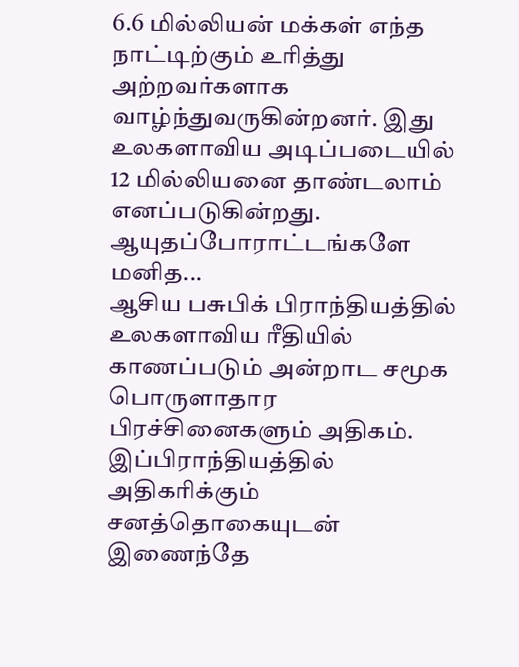6.6 மில்லியன் மக்கள் எந்த நாட்டிற்கும் உரித்து அற்றவர்களாக வாழ்ந்துவருகின்றனர். இது உலகளாவிய அடிப்படையில் 12 மில்லியனை தாண்டலாம் எனப்படுகின்றது. ஆயுதப்போராட்டங்களே மனித...
ஆசிய பசுபிக் பிராந்தியத்தில் உலகளாவிய ரீதியில் காணப்படும் அன்றாட சமூக பொருளாதார பிரச்சினைகளும் அதிகம். இப்பிராந்தியத்தில் அதிகரிக்கும் சனத்தொகையுடன் இணைந்தே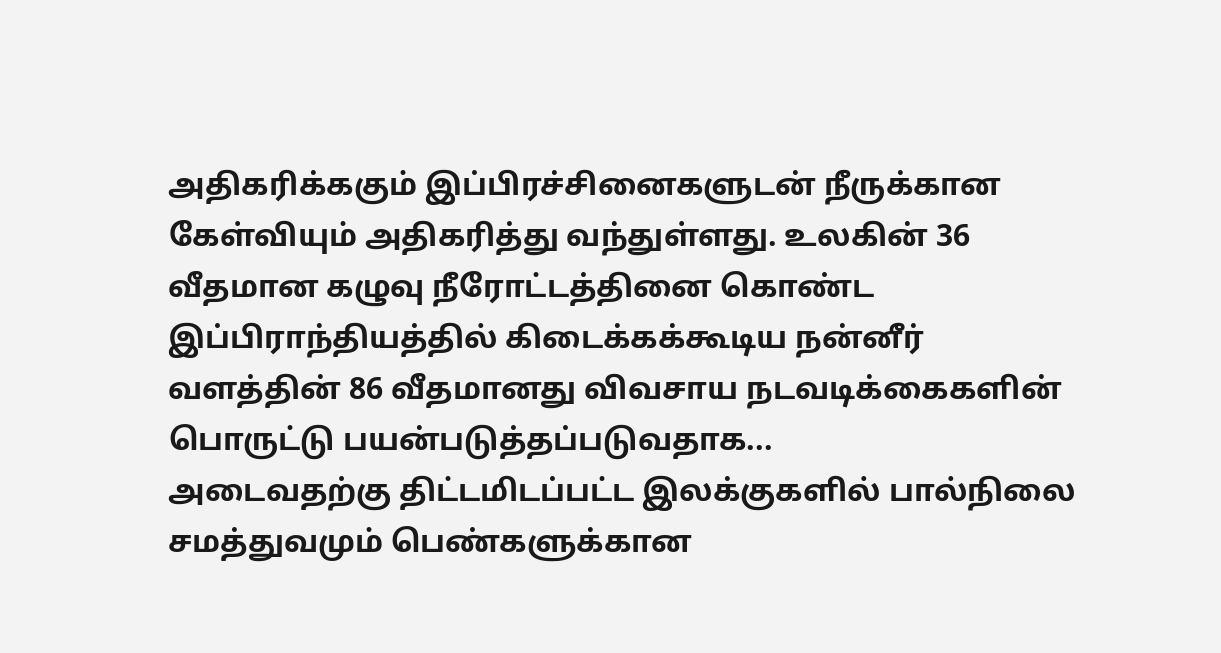அதிகரிக்ககும் இப்பிரச்சினைகளுடன் நீருக்கான கேள்வியும் அதிகரித்து வந்துள்ளது. உலகின் 36 வீதமான கழுவு நீரோட்டத்தினை கொண்ட இப்பிராந்தியத்தில் கிடைக்கக்கூடிய நன்னீர் வளத்தின் 86 வீதமானது விவசாய நடவடிக்கைகளின் பொருட்டு பயன்படுத்தப்படுவதாக...
அடைவதற்கு திட்டமிடப்பட்ட இலக்குகளில் பால்நிலை சமத்துவமும் பெண்களுக்கான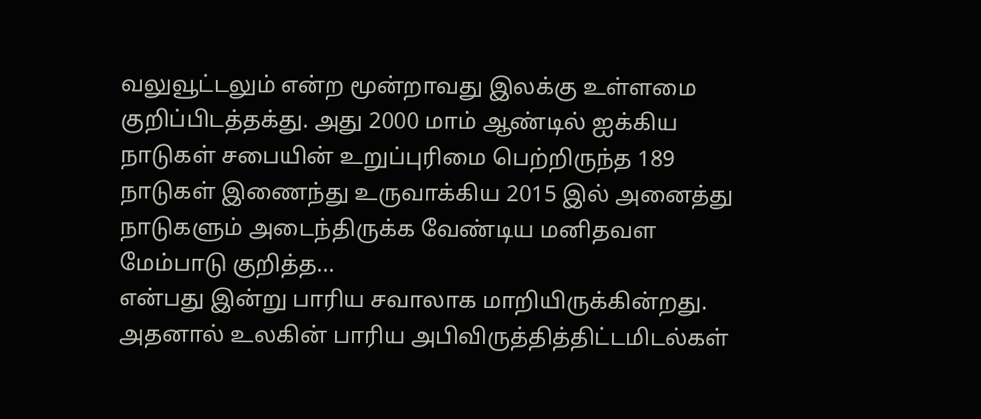வலுவூட்டலும் என்ற மூன்றாவது இலக்கு உள்ளமை குறிப்பிடத்தக்து. அது 2000 மாம் ஆண்டில் ஐக்கிய நாடுகள் சபையின் உறுப்புரிமை பெற்றிருந்த 189 நாடுகள் இணைந்து உருவாக்கிய 2015 இல் அனைத்து நாடுகளும் அடைந்திருக்க வேண்டிய மனிதவள மேம்பாடு குறித்த...
என்பது இன்று பாரிய சவாலாக மாறியிருக்கின்றது. அதனால் உலகின் பாரிய அபிவிருத்தித்திட்டமிடல்கள்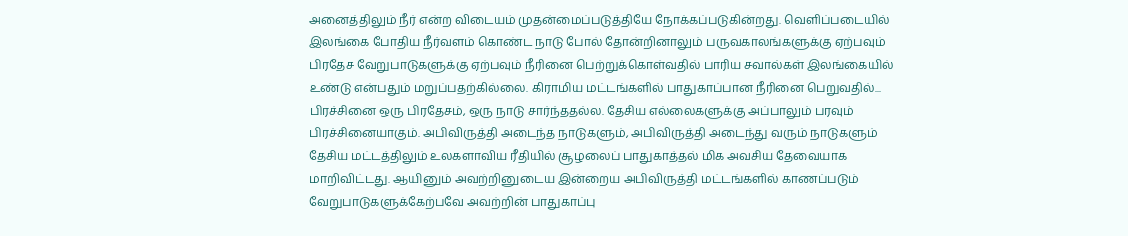அனைத்திலும் நீர் என்ற விடையம் முதன்மைப்படுத்தியே நோக்கப்படுகின்றது. வெளிப்படையில் இலங்கை போதிய நீர்வளம் கொண்ட நாடு போல் தோன்றினாலும் பருவகாலங்களுக்கு ஏற்பவும் பிரதேச வேறுபாடுகளுக்கு ஏற்பவும் நீரினை பெற்றுக்கொள்வதில் பாரிய சவால்கள் இலங்கையில் உண்டு என்பதும் மறுப்பதற்கில்லை. கிராமிய மட்டங்களில் பாதுகாப்பான நீரினை பெறுவதில்...
பிரச்சினை ஒரு பிரதேசம், ஒரு நாடு சார்ந்ததல்ல. தேசிய எல்லைகளுக்கு அப்பாலும் பரவும் பிரச்சினையாகும். அபிவிருத்தி அடைந்த நாடுகளும், அபிவிருத்தி அடைந்து வரும் நாடுகளும் தேசிய மட்டத்திலும் உலகளாவிய ரீதியில் சூழலைப் பாதுகாத்தல் மிக அவசிய தேவையாக மாறிவிட்டது. ஆயினும் அவற்றினுடைய இன்றைய அபிவிருத்தி மட்டங்களில் காணப்படும் வேறுபாடுகளுக்கேற்பவே அவற்றின் பாதுகாப்பு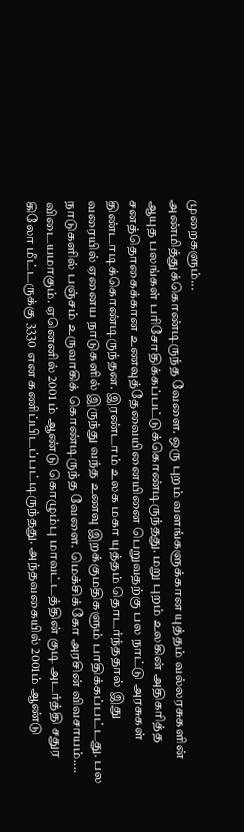முறைகளும்...
அண்மித்துக்கொண்டிருந்த வேளை. ஒரு புறம் வளங்களுக்கான யுத்தம் வல்லரசுகளின் ஆயுத பலங்கள் பரிசோதிக்கப்பட்டுக்கொண்டிருந்தது. மறு புறம் உலகின் அதிகரித்த சனத்தொகைக்கான உணவுத்தேவையினையினை பெறுவதற்கு பல நாட்டு அரசுகள் திண்டாடிக்கொண்டிருந்தன. இரண்டாம் உலக மகா யுத்தம் தொடர்ந்ததால் இது வரையில் ஏனைய நாடுகளில் இருந்து வந்த உணவு இறக்குமதிகளும் பாதிக்கப்பட்டது. பல நாடுகளில் பஞ்சம் உருவாகிக் கொண்டிருந்த வேளை. மெக்சிக்கோ அரசின் விவசாயம்....
விடையமாகும். ஏனெனில் 2001 ம் ஆண்டு கொழும்பு மாவட்டத்தின் குடி அடர்த்தி சதுர கிலோ மீட்டருக்கு 3330 என கணிப்பிடப்பட்டிருந்தது. அந்தவகையில் 2001ம் ஆண்டு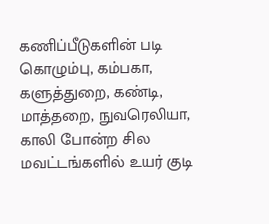கணிப்பீடுகளின் படி கொழும்பு, கம்பகா, களுத்துறை, கண்டி, மாத்தறை, நுவரெலியா, காலி போன்ற சில மவட்டங்களில் உயர் குடி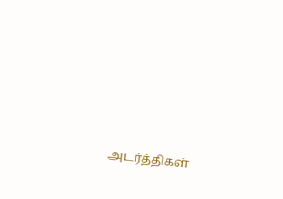அடர்த்திகள்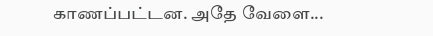காணப்பட்டன. அதே வேளை...